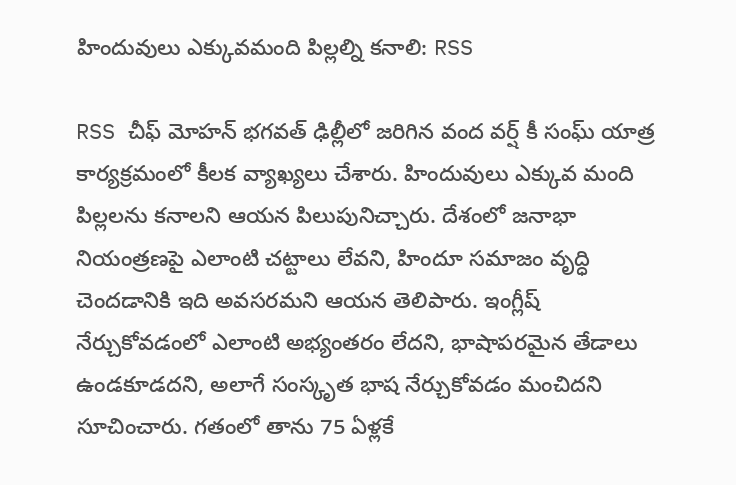హిందువులు ఎక్కువమంది పిల్లల్ని కనాలి: RSS

RSS చీఫ్ మోహన్ భగవత్ ఢిల్లీలో జరిగిన వంద వర్ష్ కీ సంఘ్ యాత్ర కార్యక్రమంలో కీలక వ్యాఖ్యలు చేశారు. హిందువులు ఎక్కువ మంది పిల్లలను కనాలని ఆయన పిలుపునిచ్చారు. దేశంలో జనాభా నియంత్రణపై ఎలాంటి చట్టాలు లేవని, హిందూ సమాజం వృద్ధి చెందడానికి ఇది అవసరమని ఆయన తెలిపారు. ఇంగ్లీష్ నేర్చుకోవడంలో ఎలాంటి అభ్యంతరం లేదని, భాషాపరమైన తేడాలు ఉండకూడదని, అలాగే సంస్కృత భాష నేర్చుకోవడం మంచిదని సూచించారు. గతంలో తాను 75 ఏళ్లకే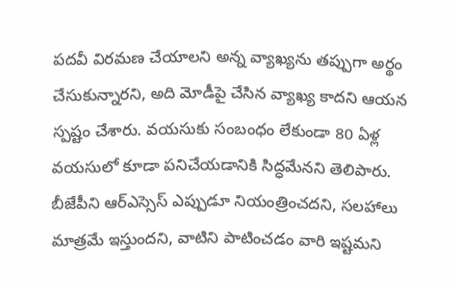పదవీ విరమణ చేయాలని అన్న వ్యాఖ్యను తప్పుగా అర్థం చేసుకున్నారని, అది మోడీపై చేసిన వ్యాఖ్య కాదని ఆయన స్పష్టం చేశారు. వయసుకు సంబంధం లేకుండా 80 ఏళ్ల వయసులో కూడా పనిచేయడానికి సిద్ధమేనని తెలిపారు. బీజేపీని ఆర్‌ఎస్సెస్ ఎప్పుడూ నియంత్రించదని, సలహాలు మాత్రమే ఇస్తుందని, వాటిని పాటించడం వారి ఇష్టమని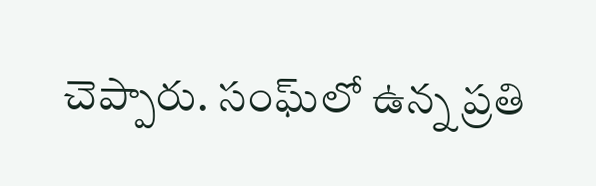చెప్పారు. సంఘ్‌లో ఉన్న ప్రతి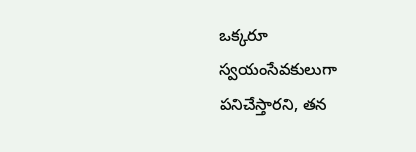ఒక్కరూ స్వయంసేవకులుగా పనిచేస్తారని, తన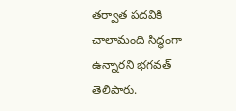తర్వాత పదవికి చాలామంది సిద్ధంగా ఉన్నారని భగవత్ తెలిపారు.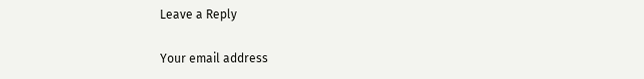Leave a Reply

Your email address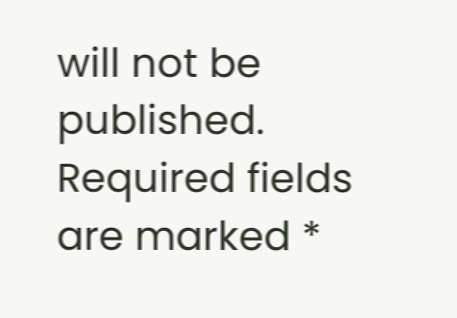will not be published. Required fields are marked *